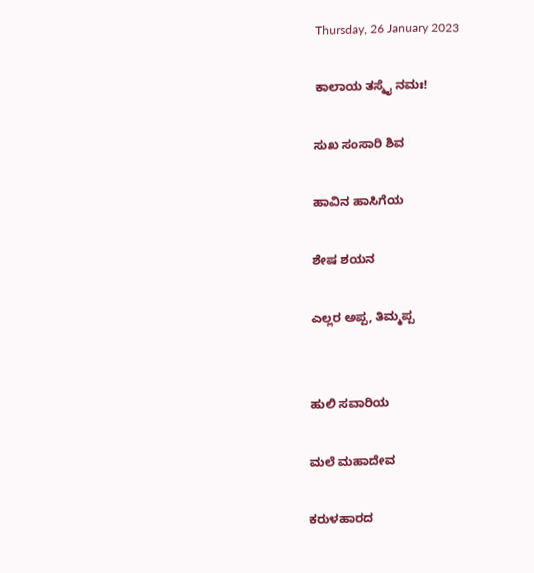Thursday, 26 January 2023

ಕಾಲಾಯ ತಸ್ಮೈ ನಮಃ!

ಸುಖ ಸಂಸಾರಿ ಶಿವ

ಹಾವಿನ ಹಾಸಿಗೆಯ

ಶೇಷ ಶಯನ

ಎಲ್ಲರ ಅಪ್ಪ, ತಿಮ್ಮಪ್ಪ


ಹುಲಿ ಸವಾರಿಯ

ಮಲೆ ಮಹಾದೇವ

ಕರುಳಹಾರದ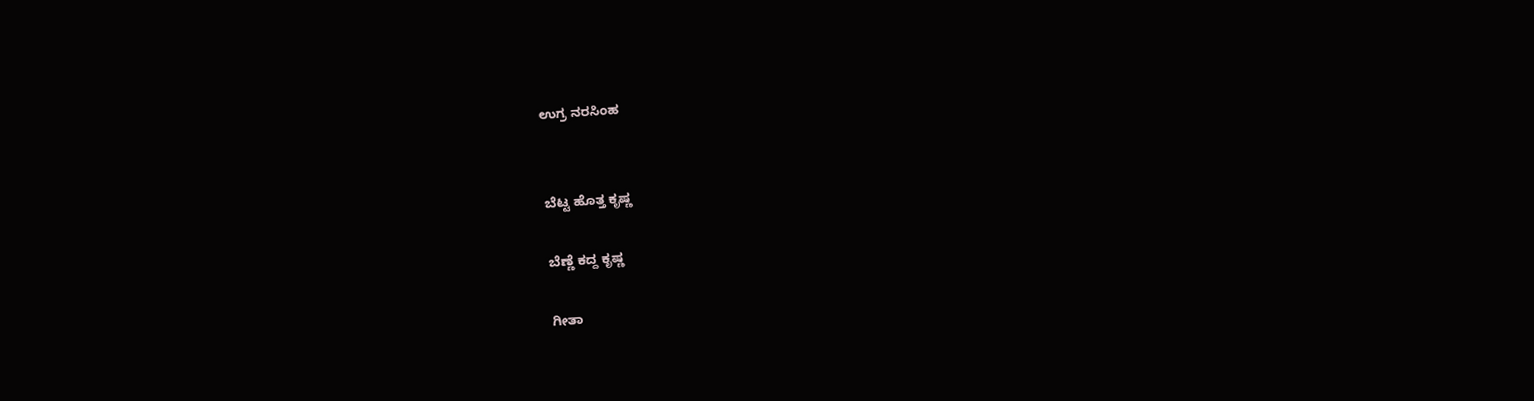ಉಗ್ರ ನರಸಿಂಹ


ಬೆಟ್ಟ ಹೊತ್ತ ಕೃಷ್ಣ

ಬೆಣ್ಣೆ ಕದ್ದ ಕೃಷ್ಣ

ಗೀತಾ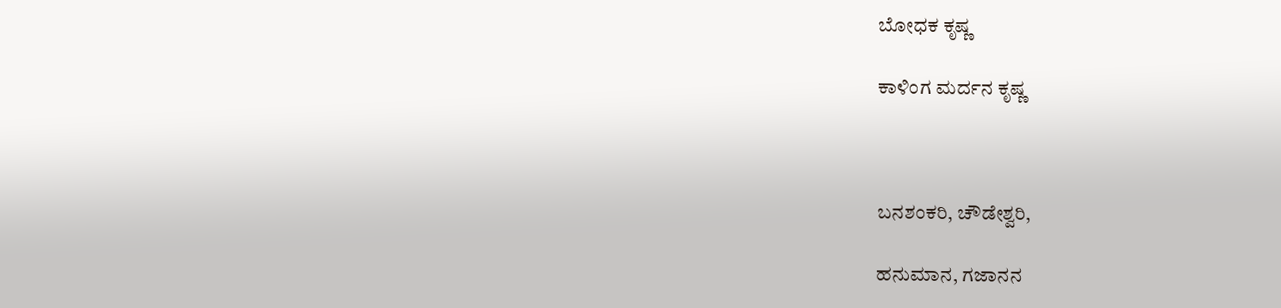ಬೋಧಕ ಕೃಷ್ಣ

ಕಾಳಿಂಗ ಮರ್ದನ ಕೃಷ್ಣ



ಬನಶಂಕರಿ, ಚೌಡೇಶ್ವರಿ,

ಹನುಮಾನ, ಗಜಾನನ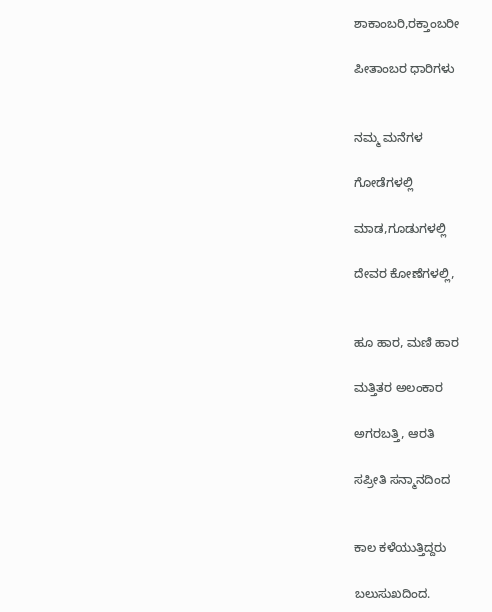ಶಾಕಾಂಬರಿ,ರಕ್ತಾಂಬರೀ

ಪೀತಾಂಬರ ಧಾರಿಗಳು


ನಮ್ಮ ಮನೆಗಳ

ಗೋಡೆಗಳಲ್ಲಿ

ಮಾಡ,ಗೂಡುಗಳಲ್ಲಿ

ದೇವರ ಕೋಣೆಗಳಲ್ಲಿ,


ಹೂ ಹಾರ, ಮಣಿ ಹಾರ

ಮತ್ತಿತರ ಅಲಂಕಾರ

ಅಗರಬತ್ತಿ, ಆರತಿ

ಸಪ್ರೀತಿ ಸನ್ಮಾನದಿಂದ


ಕಾಲ ಕಳೆಯುತ್ತಿದ್ದರು

ಬಲುಸುಖದಿಂದ.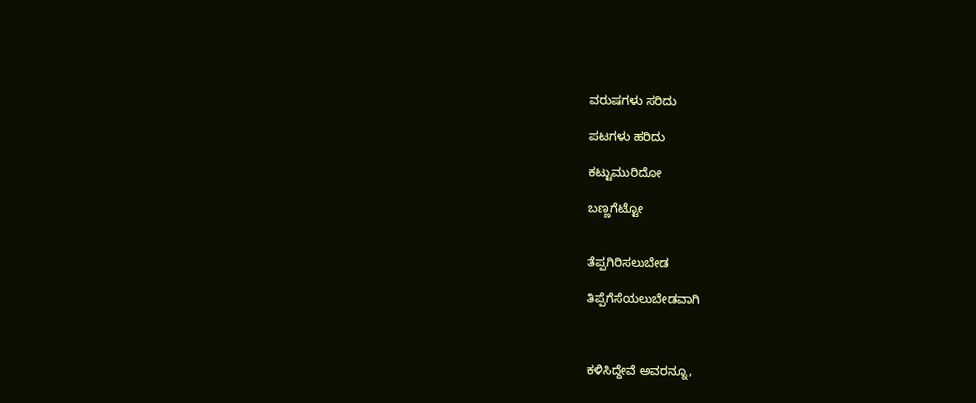ವರುಷಗಳು ಸರಿದು

ಪಟಗಳು ಹರಿದು

ಕಟ್ಟುಮುರಿದೋ

ಬಣ್ಣಗೆಟ್ಟೋ


ತೆಪ್ಪಗಿರಿಸಲುಬೇಡ

ತಿಪ್ಪೆಗೆಸೆಯಲುಬೇಡವಾಗಿ



ಕಳಿಸಿದ್ದೇವೆ ಅವರನ್ನೂ,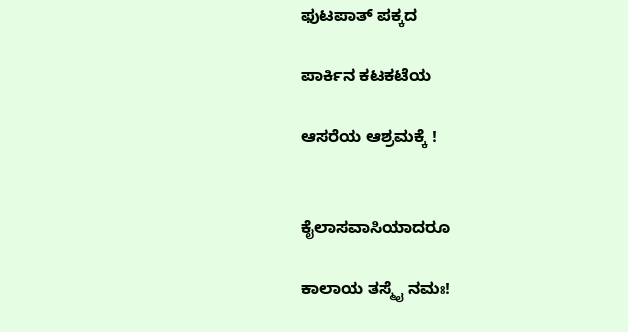ಫುಟಪಾತ್ ಪಕ್ಕದ

ಪಾರ್ಕಿನ ಕಟಕಟೆಯ

ಆಸರೆಯ ಆಶ್ರಮಕ್ಕೆ !


ಕೈಲಾಸವಾಸಿಯಾದರೂ

ಕಾಲಾಯ ತಸ್ಮೈ ನಮಃ!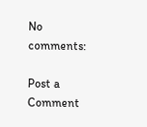No comments:

Post a Comment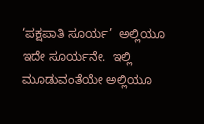‘ಪಕ್ಷಪಾತಿ ಸೂರ್ಯ’  ಅಲ್ಲಿಯೂ ಇದೇ ಸೂರ್ಯನೇ.  ಇಲ್ಲಿ ಮೂಡುವಂತೆಯೇ ಅಲ್ಲಿಯೂ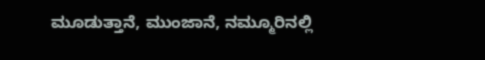ಮೂಡುತ್ತಾನೆ, ಮುಂಜಾನೆ, ನಮ್ಮೂರಿನಲ್ಲಿ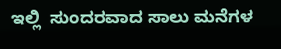ಇಲ್ಲಿ  ಸುಂದರವಾದ ಸಾಲು ಮನೆಗಳ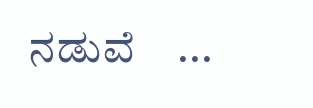ನಡುವೆ    ...